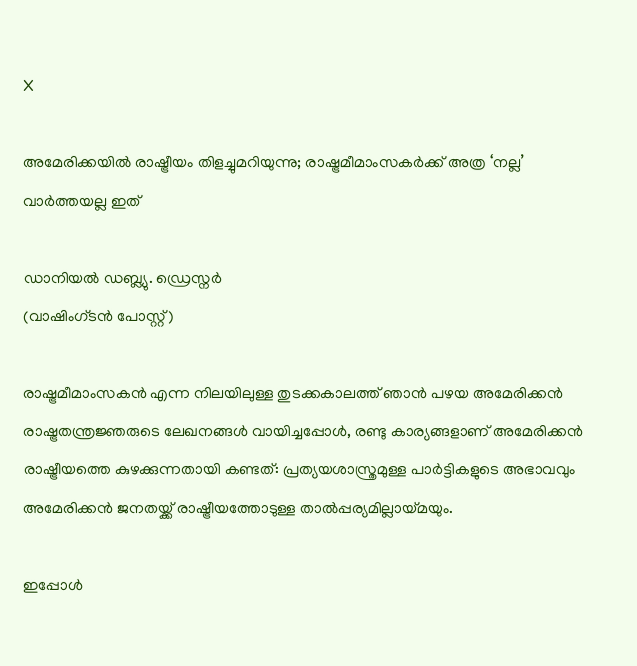X

അമേരിക്കയില്‍ രാഷ്ട്രീയം തിളച്ചുമറിയുന്നു; രാഷ്ട്രമീമാംസകര്‍ക്ക് അത്ര ‘നല്ല’ വാര്‍ത്തയല്ല ഇത്

ഡാനിയല്‍ ഡബ്ല്യു. ഡ്രെസ്നര്‍
(വാഷിംഗ്ടന്‍ പോസ്റ്റ്)

രാഷ്ട്രമീമാംസകന്‍ എന്ന നിലയിലുള്ള തുടക്കകാലത്ത് ഞാന്‍ പഴയ അമേരിക്കന്‍ രാഷ്ട്രതന്ത്രജ്ഞരുടെ ലേഖനങ്ങള്‍ വായിച്ചപ്പോള്‍, രണ്ടു കാര്യങ്ങളാണ് അമേരിക്കന്‍ രാഷ്ട്രീയത്തെ കുഴക്കുന്നതായി കണ്ടത്: പ്രത്യയശാസ്ത്രമുള്ള പാര്‍ട്ടികളുടെ അഭാവവും അമേരിക്കന്‍ ജനതയ്ക്ക് രാഷ്ട്രീയത്തോടുള്ള താല്‍പ്പര്യമില്ലായ്മയും.

ഇപ്പോള്‍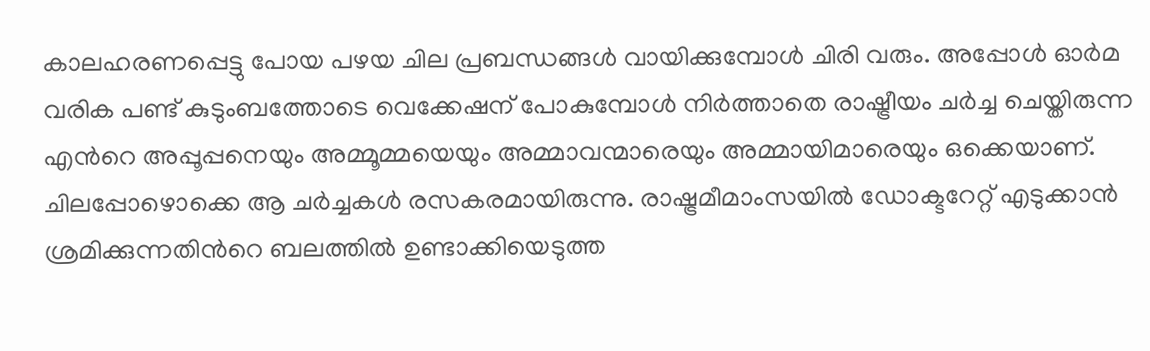കാലഹരണപ്പെട്ടു പോയ പഴയ ചില പ്രബന്ധങ്ങള്‍ വായിക്കുമ്പോള്‍ ചിരി വരും. അപ്പോള്‍ ഓര്‍മ വരിക പണ്ട് കുടുംബത്തോടെ വെക്കേഷന് പോകുമ്പോള്‍ നിര്‍ത്താതെ രാഷ്ട്രീയം ചര്‍ച്ച ചെയ്തിരുന്ന എന്‍റെ അപ്പൂപ്പനെയും അമ്മൂമ്മയെയും അമ്മാവന്മാരെയും അമ്മായിമാരെയും ഒക്കെയാണ്. ചിലപ്പോഴൊക്കെ ആ ചര്‍ച്ചകള്‍ രസകരമായിരുന്നു. രാഷ്ട്രമീമാംസയില്‍ ഡോക്ടറേറ്റ് എടുക്കാന്‍ ശ്രമിക്കുന്നതിന്‍റെ ബലത്തില്‍ ഉണ്ടാക്കിയെടുത്ത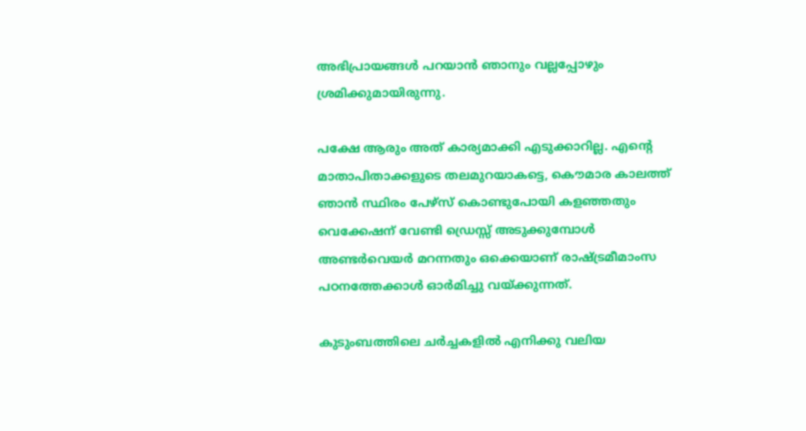അഭിപ്രായങ്ങള്‍‍ പറയാന്‍ ഞാനും വല്ലപ്പോഴും ശ്രമിക്കുമായിരുന്നു.

പക്ഷേ ആരും അത് കാര്യമാക്കി എടുക്കാറില്ല. എന്‍റെ മാതാപിതാക്കളുടെ തലമുറയാകട്ടെ, കൌമാര കാലത്ത് ഞാന്‍ സ്ഥിരം പേഴ്സ് കൊണ്ടുപോയി കളഞ്ഞതും വെക്കേഷന് വേണ്ടി ഡ്രെസ്സ് അടുക്കുമ്പോള്‍ അണ്ടര്‍വെയര്‍ മറന്നതും ഒക്കെയാണ് രാഷ്ട്രമീമാംസ പഠനത്തേക്കാള്‍ ഓര്‍മിച്ചു വയ്ക്കുന്നത്.

കുടുംബത്തിലെ ചര്‍ച്ചകളില്‍ എനിക്കു വലിയ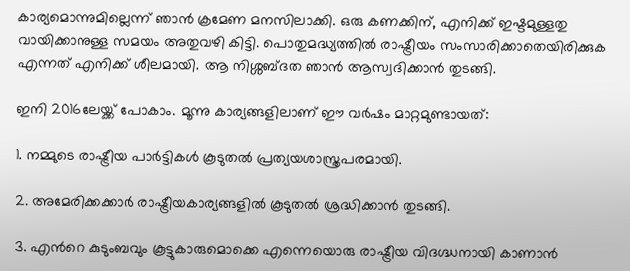കാര്യമൊന്നുമില്ലെന്ന് ഞാന്‍ ക്രമേണ മനസിലാക്കി. ഒരു കണക്കിന്, എനിക്ക് ഇഷ്ടമുള്ളതു വായിക്കാനുള്ള സമയം അതുവഴി കിട്ടി. പൊതുമദ്ധ്യത്തില്‍ രാഷ്ട്രീയം സംസാരിക്കാതെയിരിക്കുക എന്നത് എനിക്ക് ശീലമായി. ആ നിശ്ശബ്ദത ഞാന്‍ ആസ്വദിക്കാന്‍ തുടങ്ങി.

ഇനി 2016ലേയ്ക്ക് പോകാം. മൂന്നു കാര്യങ്ങളിലാണ് ഈ വര്‍ഷം മാറ്റമുണ്ടായത്:

1. നമ്മുടെ രാഷ്ട്രീയ പാര്‍ട്ടികള്‍ കൂടുതല്‍ പ്രത്യയശാസ്ത്രപരമായി.

2. അമേരിക്കക്കാര്‍ രാഷ്ട്രീയകാര്യങ്ങളില്‍ കൂടുതല്‍ ശ്രദ്ധിക്കാന്‍ തുടങ്ങി.

3. എന്‍റെ കുടുംബവും കൂട്ടുകാരുമൊക്കെ എന്നെയൊരു രാഷ്ട്രീയ വിദഗ്ദ്ധനായി കാണാന്‍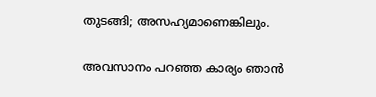തുടങ്ങി; അസഹ്യമാണെങ്കിലും.

അവസാനം പറഞ്ഞ കാര്യം ഞാന്‍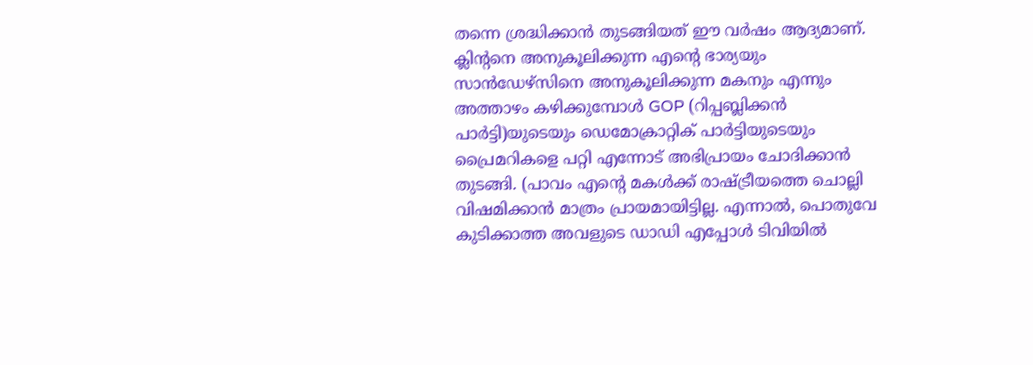തന്നെ ശ്രദ്ധിക്കാന്‍ തുടങ്ങിയത് ഈ വര്‍ഷം ആദ്യമാണ്. ക്ലിന്‍റനെ അനുകൂലിക്കുന്ന എന്‍റെ ഭാര്യയും സാന്‍ഡേഴ്സിനെ അനുകൂലിക്കുന്ന മകനും എന്നും അത്താഴം കഴിക്കുമ്പോള്‍ GOP (റിപ്പബ്ലിക്കന്‍ പാര്‍ട്ടി)യുടെയും ഡെമോക്രാറ്റിക് പാര്‍ട്ടിയുടെയും പ്രൈമറികളെ പറ്റി എന്നോട് അഭിപ്രായം ചോദിക്കാന്‍ തുടങ്ങി. (പാവം എന്‍റെ മകള്‍ക്ക് രാഷ്ട്രീയത്തെ ചൊല്ലി വിഷമിക്കാന്‍ മാത്രം പ്രായമായിട്ടില്ല. എന്നാല്‍, പൊതുവേ കുടിക്കാത്ത അവളുടെ ഡാഡി എപ്പോള്‍ ടി‌വിയില്‍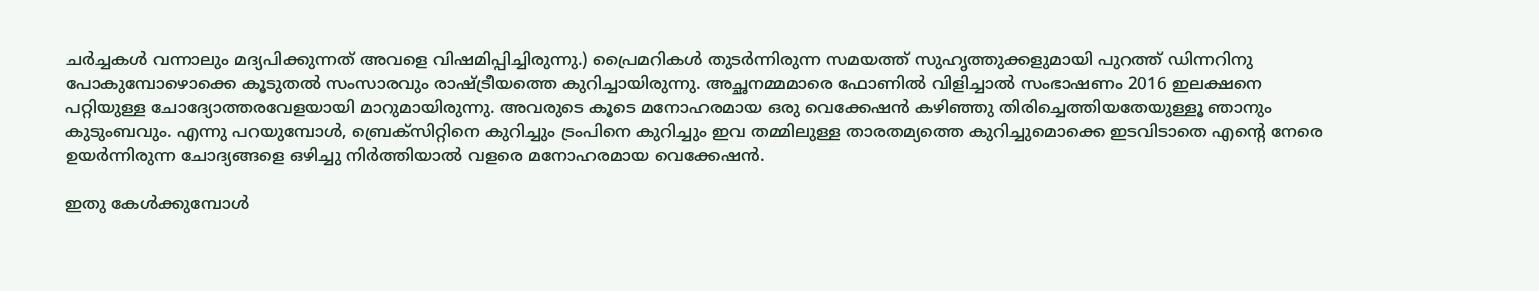ചര്‍ച്ചകള്‍ വന്നാലും മദ്യപിക്കുന്നത് അവളെ വിഷമിപ്പിച്ചിരുന്നു.) പ്രൈമറികള്‍ തുടര്‍ന്നിരുന്ന സമയത്ത് സുഹൃത്തുക്കളുമായി പുറത്ത് ഡിന്നറിനു പോകുമ്പോഴൊക്കെ കൂടുതല്‍ സംസാരവും രാഷ്ട്രീയത്തെ കുറിച്ചായിരുന്നു. അച്ഛനമ്മമാരെ ഫോണില്‍ വിളിച്ചാല്‍ സംഭാഷണം 2016 ഇലക്ഷനെ പറ്റിയുള്ള ചോദ്യോത്തരവേളയായി മാറുമായിരുന്നു. അവരുടെ കൂടെ മനോഹരമായ ഒരു വെക്കേഷന്‍ കഴിഞ്ഞു തിരിച്ചെത്തിയതേയുള്ളൂ ഞാനും കുടുംബവും. എന്നു പറയുമ്പോള്‍, ബ്രെക്സിറ്റിനെ കുറിച്ചും ട്രംപിനെ കുറിച്ചും ഇവ തമ്മിലുള്ള താരതമ്യത്തെ കുറിച്ചുമൊക്കെ ഇടവിടാതെ എന്‍റെ നേരെ ഉയര്‍ന്നിരുന്ന ചോദ്യങ്ങളെ ഒഴിച്ചു നിര്‍ത്തിയാല്‍ വളരെ മനോഹരമായ വെക്കേഷന്‍.

ഇതു കേള്‍ക്കുമ്പോള്‍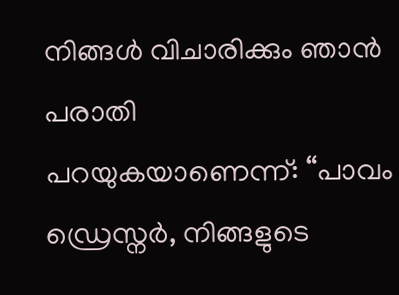നിങ്ങള്‍ വിചാരിക്കും ഞാന്‍ പരാതി പറയുകയാണെന്ന്: “പാവം ഡ്രെസ്നര്‍, നിങ്ങളുടെ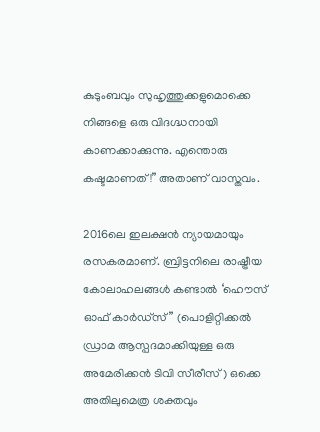കുടുംബവും സുഹൃത്തുക്കളുമൊക്കെ നിങ്ങളെ ഒരു വിദഗ്ദ്ധനായി കാണക്കാക്കുന്നു. എന്തൊരു കഷ്ടമാണത്!” അതാണ് വാസ്തവം.

2016ലെ ഇലക്ഷന്‍ ന്യായമായും രസകരമാണ്. ബ്രിട്ടനിലെ രാഷ്ട്രീയ കോലാഹലങ്ങള്‍ കണ്ടാല്‍ ‘ഹൌസ് ഓഫ് കാര്‍ഡ്സ്” (പൊളിറ്റിക്കല്‍ ഡ്രാമ ആസ്പദമാക്കിയുള്ള ഒരു അമേരിക്കന്‍ ടി‌വി സീരീസ്) ഒക്കെ അതിലുമെത്ര ശക്തവും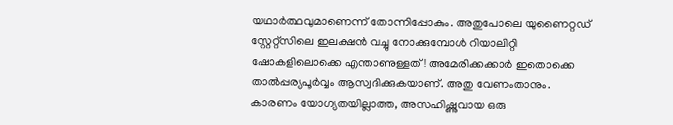യഥാര്‍ത്ഥവുമാണെന്ന് തോന്നിപ്പോകും. അതുപോലെ യുണൈറ്റഡ് സ്റ്റേറ്റ്സിലെ ഇലക്ഷന്‍ വച്ചു നോക്കുമ്പോള്‍ റിയാലിറ്റി ഷോകളിലൊക്കെ എന്താണുള്ളത്! അമേരിക്കക്കാര്‍ ഇതൊക്കെ താല്‍പ്പര്യപൂര്‍വ്വം ആസ്വദിക്കുകയാണ്. അതു വേണംതാനും. കാരണം യോഗ്യതയില്ലാത്ത, അസഹിഷ്ണുവായ ഒരു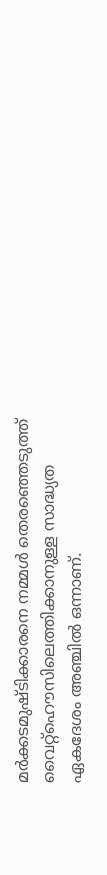മര്‍ക്കടമുഷ്ടിക്കാരനെ നമ്മള്‍ തെരഞ്ഞെടുത്ത് വൈറ്റ്ഹൌസിലെത്തിക്കാനുള്ള സാദ്ധ്യത ഏകദേശം അഞ്ചില്‍ ഒന്നാണ്.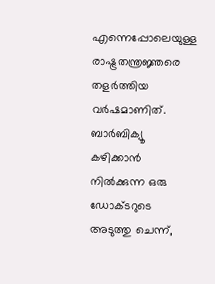എന്നെപ്പോലെയുള്ള രാഷ്ട്രതന്ത്രജ്ഞരെ തളര്‍ത്തിയ വര്‍ഷമാണിത്. ബാര്‍ബിക്യൂ കഴിക്കാന്‍ നില്‍ക്കുന്ന ഒരു ഡോക്ടറുടെ അടുത്തു ചെന്ന്,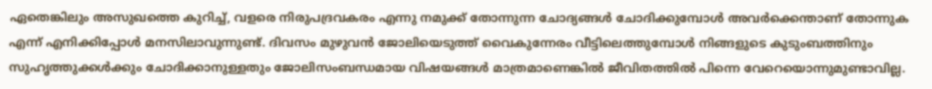ഏതെങ്കിലും അസുഖത്തെ കുറിച്ച്, വളരെ നിരുപദ്രവകരം എന്നു നമുക്ക് തോന്നുന്ന ചോദ്യങ്ങള്‍ ചോദിക്കുമ്പോള്‍ അവര്‍ക്കെന്താണ് തോന്നുക എന്ന് എനിക്കിപ്പോള്‍ മനസിലാവുന്നുണ്ട്. ദിവസം മുഴുവന്‍ ജോലിയെടുത്ത് വൈകുന്നേരം വീട്ടിലെത്തുമ്പോള്‍ നിങ്ങളുടെ കുടുംബത്തിനും സുഹൃത്തുക്കള്‍ക്കും ചോദിക്കാനുള്ളതും ജോലിസംബന്ധമായ വിഷയങ്ങള്‍ മാത്രമാണെങ്കില്‍ ജീവിതത്തില്‍ പിന്നെ വേറെയൊന്നുമുണ്ടാവില്ല.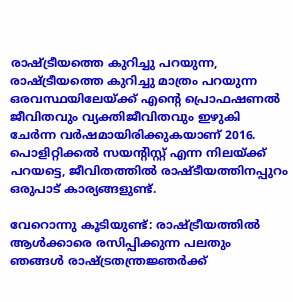രാഷ്ട്രീയത്തെ കുറിച്ചു പറയുന്ന, രാഷ്ട്രീയത്തെ കുറിച്ചു മാത്രം പറയുന്ന ഒരവസ്ഥയിലേയ്ക്ക് എന്‍റെ പ്രൊഫഷണല്‍ ജീവിതവും വ്യക്തിജീവിതവും ഇഴുകി ചേര്‍ന്ന വര്‍ഷമായിരിക്കുകയാണ് 2016. പൊളിറ്റിക്കല്‍ സയന്‍റിസ്റ്റ് എന്ന നിലയ്ക്ക് പറയട്ടെ, ജീവിതത്തില്‍ രാഷ്ടീയത്തിനപ്പുറം ഒരുപാട് കാര്യങ്ങളുണ്ട്.

വേറൊന്നു കൂടിയുണ്ട്: രാഷ്ട്രീയത്തില്‍ ആള്‍ക്കാരെ രസിപ്പിക്കുന്ന പലതും ഞങ്ങള്‍ രാഷ്ട്രതന്ത്രജ്ഞര്‍ക്ക്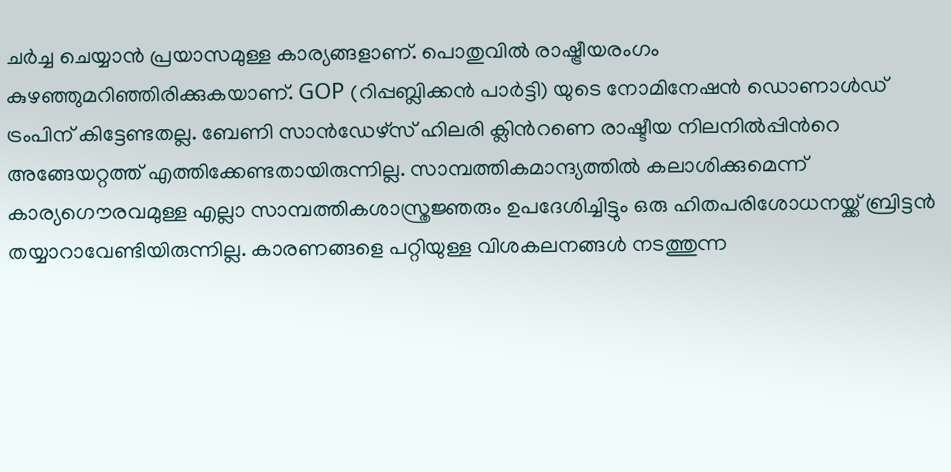ചര്‍ച്ച ചെയ്യാന്‍ പ്രയാസമുള്ള കാര്യങ്ങളാണ്. പൊതുവില്‍ രാഷ്ട്രീയരംഗം കുഴഞ്ഞുമറിഞ്ഞിരിക്കുകയാണ്. GOP (റിപ്പബ്ലിക്കന്‍ പാര്‍ട്ടി) യുടെ നോമിനേഷന്‍ ഡൊണാള്‍ഡ് ട്രംപിന് കിട്ടേണ്ടതല്ല. ബേണി സാന്‍ഡേഴ്സ് ഹിലരി ക്ലിന്‍റണെ രാഷ്ടീയ നിലനില്‍പ്പിന്‍റെ അങ്ങേയറ്റത്ത് എത്തിക്കേണ്ടതായിരുന്നില്ല. സാമ്പത്തികമാന്ദ്യത്തില്‍ കലാശിക്കുമെന്ന് കാര്യഗൌരവമുള്ള എല്ലാ സാമ്പത്തികശാസ്ത്രജ്ഞരും ഉപദേശിച്ചിട്ടും ഒരു ഹിതപരിശോധനയ്ക്ക് ബ്രിട്ടന്‍ തയ്യാറാവേണ്ടിയിരുന്നില്ല. കാരണങ്ങളെ പറ്റിയുള്ള വിശകലനങ്ങള്‍ നടത്തുന്ന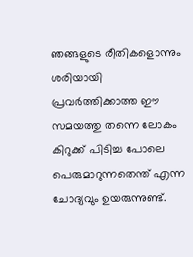ഞങ്ങളുടെ രീതികളൊന്നും ശരിയായി പ്രവര്‍ത്തിക്കാത്ത ഈ സമയത്തു തന്നെ ലോകം കിറുക്ക് പിടിച്ച പോലെ പെരുമാറുന്നതെന്ത് എന്ന ചോദ്യവും ഉയരുന്നുണ്ട്.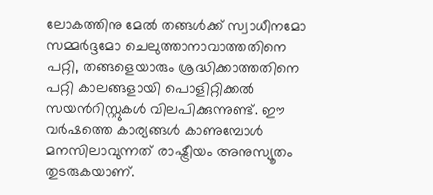ലോകത്തിനു മേല്‍ തങ്ങള്‍ക്ക് സ്വാധീനമോ സമ്മര്‍ദ്ദമോ ചെലുത്താനാവാത്തതിനെ പറ്റി, തങ്ങളെയാരും ശ്രദ്ധിക്കാത്തതിനെ പറ്റി കാലങ്ങളായി പൊളിറ്റിക്കല്‍ സയന്‍റിസ്റ്റുകള്‍ വിലപിക്കുന്നുണ്ട്. ഈ വര്‍ഷത്തെ കാര്യങ്ങള്‍ കാണുമ്പോള്‍ മനസിലാവുന്നത് രാഷ്ട്രീയം അനുസ്യൂതം തുടരുകയാണ്.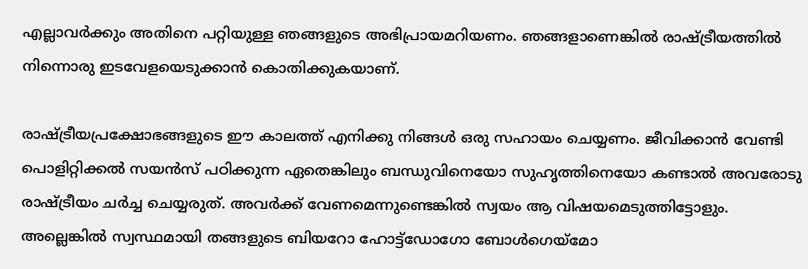എല്ലാവര്‍ക്കും അതിനെ പറ്റിയുള്ള ഞങ്ങളുടെ അഭിപ്രായമറിയണം. ഞങ്ങളാണെങ്കില്‍ രാഷ്ട്രീയത്തില്‍ നിന്നൊരു ഇടവേളയെടുക്കാന്‍ കൊതിക്കുകയാണ്.

രാഷ്ട്രീയപ്രക്ഷോഭങ്ങളുടെ ഈ കാലത്ത് എനിക്കു നിങ്ങള്‍ ഒരു സഹായം ചെയ്യണം. ജീവിക്കാന്‍ വേണ്ടി പൊളിറ്റിക്കല്‍ സയന്‍സ് പഠിക്കുന്ന ഏതെങ്കിലും ബന്ധുവിനെയോ സുഹൃത്തിനെയോ കണ്ടാല്‍ അവരോടു രാഷ്ട്രീയം ചര്‍ച്ച ചെയ്യരുത്. അവര്‍ക്ക് വേണമെന്നുണ്ടെങ്കില്‍ സ്വയം ആ വിഷയമെടുത്തിട്ടോളും. അല്ലെങ്കില്‍ സ്വസ്ഥമായി തങ്ങളുടെ ബിയറോ ഹോട്ട്ഡോഗോ ബോള്‍ഗെയ്മോ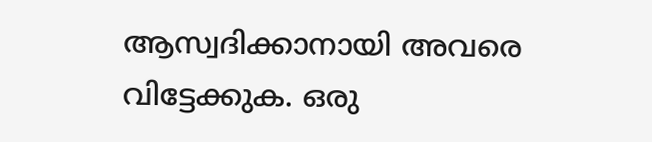ആസ്വദിക്കാനായി അവരെ വിട്ടേക്കുക. ഒരു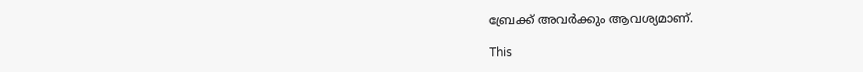ബ്രേക്ക് അവര്‍ക്കും ആവശ്യമാണ്.

This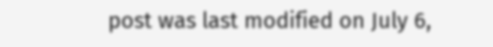post was last modified on July 6,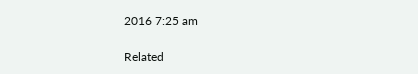2016 7:25 am

Related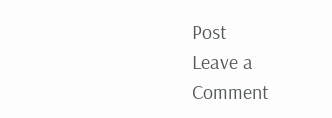Post
Leave a Comment